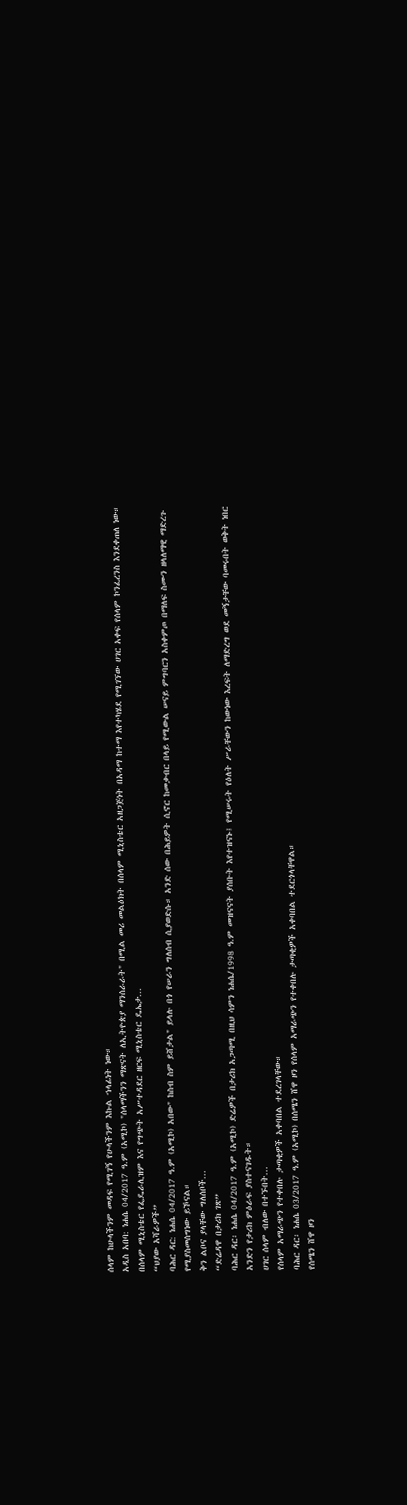ሰላም ከሁላችንም መዳፍ የሚገኝ የሁላችንም እኩል ኀላፊነት ነው።
አዲስ አበባ: ነሐሴ 04/2017 ዓ.ም (አሚኮ) "ሰላማችንን ማጽናት ለኢትዮጵያ ማንሰራራት" በሚል መሪ መልዕክት በሰላም ሚኒስቴር አዘጋጅነት በአዳማ ከተማ እየተካሄደ የሚገኘው ሀገር አቀፍ የሰላም ኮንፈረንስ እንደቀጠለ ነው።
በሰላም ሚኒስቴር የፌዴራሊዝም እና የግጭት አሥተዳደር ዘርፍ ሚኒስቴር ዴኤታ...
“ህያው አሻራዎች”
ባሕር ዳር: ነሐሴ 04/2017 ዓ.ም (አሚኮ) አበው" ከስብ ስም ይሸታል" ይላሉ በጎ የሠራን ግለሰብ ሲያወድሱ። አንድ ሰው በሕይዎት ሲኖር ከመቃብር በላይ የሚውል ሠናይ ምግባርን አስቀምጦ በማለፍ ስሙን ዘላለማዊ ማድረጉ የሚያስመሰግነው ይኾናል።
ቅን ልቦና ያላቸው ግለሰቦች...
“ድሬዳዋ በታሪክ ገጽ”
ባሕር ዳር፡ ነሐሴ 04/2017 ዓ.ም (አሚኮ) ድሬዎች በታሪክ አጋጣሚ በዚህ ሳምን ነሐሴ/1998 ዓ.ም መዝናናት ያሰቡት እየተዝናኑ፤ የሚሠሩት የዕለት ሥራቸውን ከውነው እረፍት ለማድረግ ወደ መኝታቸው ባመሩበት ወቅት ነበር አንድን የታሪክ ምዕራፍ ያስተናገዱት።
ሀገር ሰላም ብለው በተኙበት...
የሰላም አማራጭን የተቀበሉ ታጣቂዎች አቀባበል ተደረገላቸው።
ባሕር ዳር፡ ነሐሴ 03/2017 ዓ.ም (አሚኮ) በሰሜን ሸዋ ዞን የሰላም አማራጭን የተቀበሉ ታጣቂዎች አቀባበል ተደርጎላቸዋል።
የሰሜን ሸዋ ዞን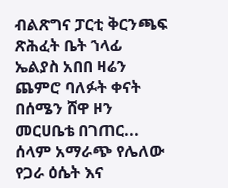ብልጽግና ፓርቲ ቅርንጫፍ ጽሕፈት ቤት ኀላፊ ኤልያስ አበበ ዛሬን ጨምሮ ባለፉት ቀናት በሰሜን ሸዋ ዞን መርሀቤቴ በገጠር...
ሰላም አማራጭ የሌለው የጋራ ዕሴት እና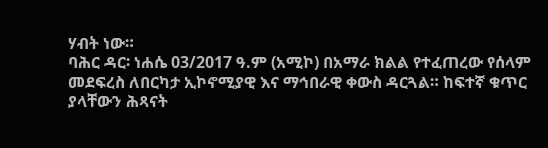ሃብት ነው።
ባሕር ዳር፡ ነሐሴ 03/2017 ዓ.ም (አሚኮ) በአማራ ክልል የተፈጠረው የሰላም መደፍረስ ለበርካታ ኢኮኖሚያዊ እና ማኅበራዊ ቀውስ ዳርጓል። ከፍተኛ ቁጥር ያላቸውን ሕጻናት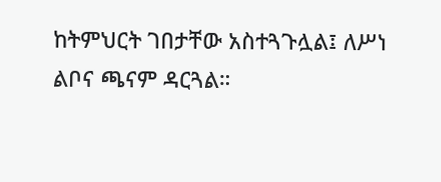ከትምህርት ገበታቸው አስተጓጉሏል፤ ለሥነ ልቦና ጫናም ዳርጓል።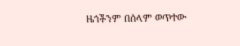ዜጎችንም በሰላም ወጥተው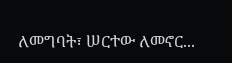ለመግባት፣ ሠርተው ለመኖር...